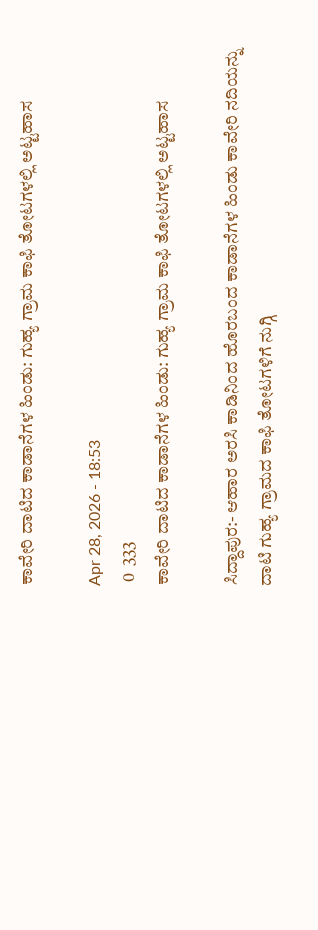ಕಾವೇರಿ ದಾಟಿದ ಕಾಡಾನೆಗಳ ಹಿಂಡು: ಗುಹ್ಯ ಗ್ರಾಮ ಕಾಫಿ ತೋಟಗಳಲ್ಲಿ ಅಟ್ಟಹಾಸ

Apr 28, 2026 - 18:53
 0  333
ಕಾವೇರಿ ದಾಟಿದ ಕಾಡಾನೆಗಳ ಹಿಂಡು: ಗುಹ್ಯ ಗ್ರಾಮ ಕಾಫಿ ತೋಟಗಳಲ್ಲಿ ಅಟ್ಟಹಾಸ

ಸಿದ್ದಾಪುರ:- ಆಹಾರ ಅರಸಿ ಕಾಡಿನಿಂದ ಹೊರಬಂದ ಕಾಡಾನೆಗಳ ಹಿಂಡು ಕಾವೇರಿ ನದಿಯನ್ನು ದಾಟಿ ಗುಹ್ಯ ಗ್ರಾಮದ ಕಾಫಿ ತೋಟಗಳಿಗೆ ನುಗ್ಗಿ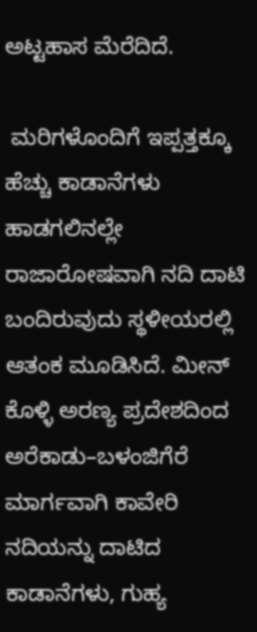ಅಟ್ಟಹಾಸ ಮೆರೆದಿದೆ.

 ಮರಿಗಳೊಂದಿಗೆ ಇಪ್ಪತ್ತಕ್ಕೂ ಹೆಚ್ಚು ಕಾಡಾನೆಗಳು ಹಾಡಗಲಿನಲ್ಲೇ ರಾಜಾರೋಷವಾಗಿ ನದಿ ದಾಟಿ ಬಂದಿರುವುದು ಸ್ಥಳೀಯರಲ್ಲಿ ಆತಂಕ ಮೂಡಿಸಿದೆ. ಮೀನ್ ಕೊಳ್ಳಿ ಅರಣ್ಯ ಪ್ರದೇಶದಿಂದ ಅರೆಕಾಡು–ಬಳಂಜಿಗೆರೆ ಮಾರ್ಗವಾಗಿ ಕಾವೇರಿ ನದಿಯನ್ನು ದಾಟಿದ ಕಾಡಾನೆಗಳು, ಗುಹ್ಯ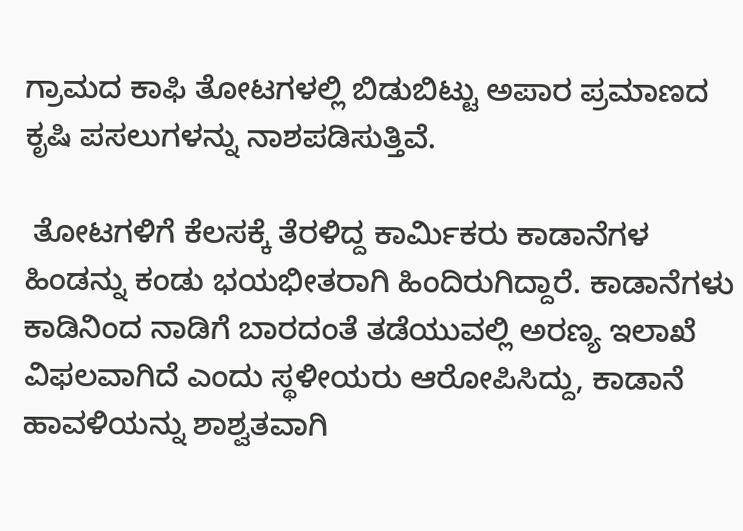ಗ್ರಾಮದ ಕಾಫಿ ತೋಟಗಳಲ್ಲಿ ಬಿಡುಬಿಟ್ಟು ಅಪಾರ ಪ್ರಮಾಣದ ಕೃಷಿ ಪಸಲುಗಳನ್ನು ನಾಶಪಡಿಸುತ್ತಿವೆ.

 ತೋಟಗಳಿಗೆ ಕೆಲಸಕ್ಕೆ ತೆರಳಿದ್ದ ಕಾರ್ಮಿಕರು ಕಾಡಾನೆಗಳ ಹಿಂಡನ್ನು ಕಂಡು ಭಯಭೀತರಾಗಿ ಹಿಂದಿರುಗಿದ್ದಾರೆ. ಕಾಡಾನೆಗಳು ಕಾಡಿನಿಂದ ನಾಡಿಗೆ ಬಾರದಂತೆ ತಡೆಯುವಲ್ಲಿ ಅರಣ್ಯ ಇಲಾಖೆ ವಿಫಲವಾಗಿದೆ ಎಂದು ಸ್ಥಳೀಯರು ಆರೋಪಿಸಿದ್ದು, ಕಾಡಾನೆ ಹಾವಳಿಯನ್ನು ಶಾಶ್ವತವಾಗಿ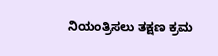ನಿಯಂತ್ರಿಸಲು ತಕ್ಷಣ ಕ್ರಮ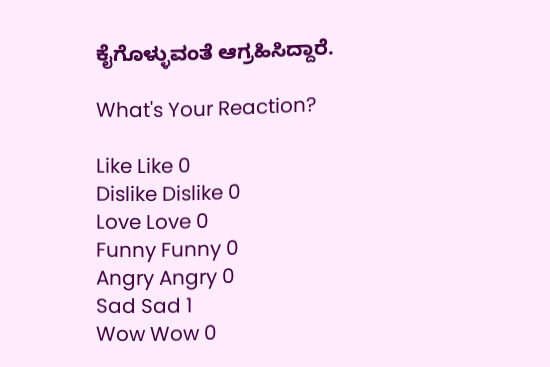ಕೈಗೊಳ್ಳುವಂತೆ ಆಗ್ರಹಿಸಿದ್ದಾರೆ.

What's Your Reaction?

Like Like 0
Dislike Dislike 0
Love Love 0
Funny Funny 0
Angry Angry 0
Sad Sad 1
Wow Wow 0